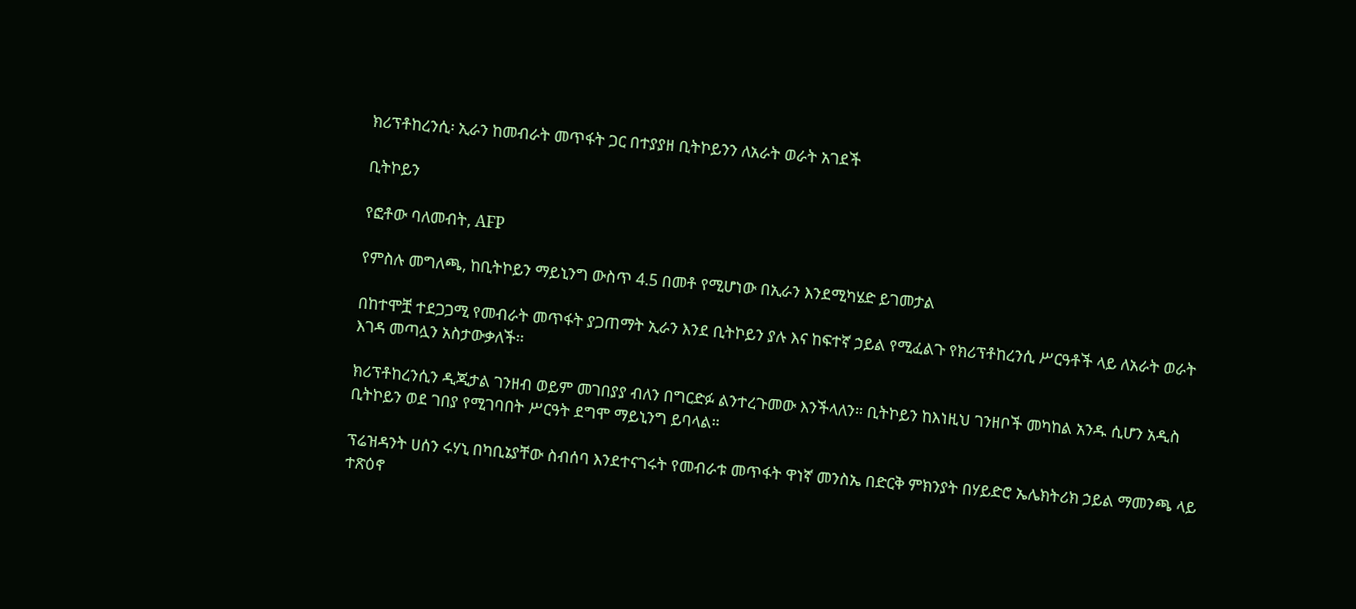ክሪፕቶከረንሲ፡ ኢራን ከመብራት መጥፋት ጋር በተያያዘ ቢትኮይንን ለአራት ወራት አገደች

ቢትኮይን

የፎቶው ባለመብት, AFP

የምስሉ መግለጫ, ከቢትኮይን ማይኒንግ ውስጥ 4.5 በመቶ የሚሆነው በኢራን እንደሚካሄድ ይገመታል

በከተሞቿ ተደጋጋሚ የመብራት መጥፋት ያጋጠማት ኢራን እንደ ቢትኮይን ያሉ እና ከፍተኛ ኃይል የሚፈልጉ የክሪፕቶከረንሲ ሥርዓቶች ላይ ለአራት ወራት እገዳ መጣሏን አስታውቃለች፡፡

ክሪፕቶከረንሲን ዲጂታል ገንዘብ ወይም መገበያያ ብለን በግርድፉ ልንተረጉመው እንችላለን። ቢትኮይን ከእነዚህ ገንዘቦች መካከል አንዱ ሲሆን አዲስ ቢትኮይን ወደ ገበያ የሚገባበት ሥርዓት ደግሞ ማይኒንግ ይባላል።

ፕሬዝዳንት ሀሰን ሩሃኒ በካቢኔያቸው ስብሰባ እንደተናገሩት የመብራቱ መጥፋት ዋነኛ መንስኤ በድርቅ ምክንያት በሃይድሮ ኤሌክትሪክ ኃይል ማመንጫ ላይ ተጽዕኖ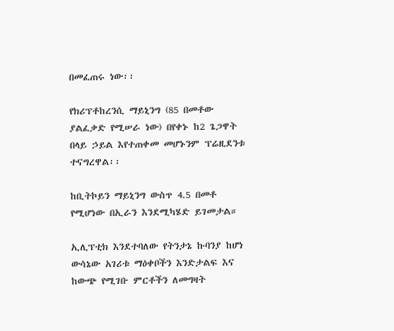በመፈጠሩ ነው፡፡

የክሪፕቶከረንሲ ማይኒንግ (85 በመቶው ያልፈቃድ የሚሠራ ነው) በየቀኑ ከ2 ጌጋዋት በላይ ኃይል እየተጠቀመ መሆኑንም ፕሬዚደንቱ ተናግረዋል፡፡

ከቢትኮይን ማይኒንግ ውስጥ 4.5 በመቶ የሚሆነው በኢራን እንደሚካሄድ ይገመታል።

ኢሊፕቲክ እንደተባለው የትንታኔ ኩባንያ ከሆነ ውሳኔው አገሪቱ ማዕቀቦችን እንድታልፍ እና ከውጭ የሚገቡ ምርቶችን ለመግዛት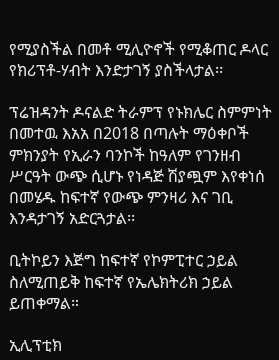የሚያስችል በመቶ ሚሊዮኖች የሚቆጠር ዶላር የክሪፕቶ-ሃብት እንድታገኝ ያስችላታል፡፡

ፕሬዝዳንት ዶናልድ ትራምፕ የኑክሌር ስምምነት በመተዉ እአአ በ2018 በጣሉት ማዕቀቦች ምክንያት የኢራን ባንኮች ከዓለም የገንዘብ ሥርዓት ውጭ ሲሆኑ የነዳጅ ሽያጯም እየቀነሰ በመሄዱ ከፍተኛ የውጭ ምንዛሪ እና ገቢ እንዳታገኝ አድርጓታል፡፡

ቢትኮይን እጅግ ከፍተኛ የኮምፒተር ኃይል ስለሚጠይቅ ከፍተኛ የኤሌክትሪክ ኃይል ይጠቀማል።

ኢሊፕቲክ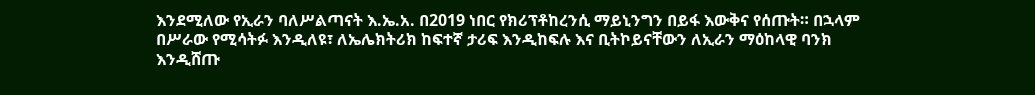እንደሚለው የኢራን ባለሥልጣናት እ.ኤ.አ. በ2019 ነበር የክሪፕቶከረንሲ ማይኒንግን በይፋ እውቅና የሰጡት። በኋላም በሥራው የሚሳትፉ እንዲለዩ፣ ለኤሌክትሪክ ከፍተኛ ታሪፍ እንዲከፍሉ እና ቢትኮይናቸውን ለኢራን ማዕከላዊ ባንክ እንዲሸጡ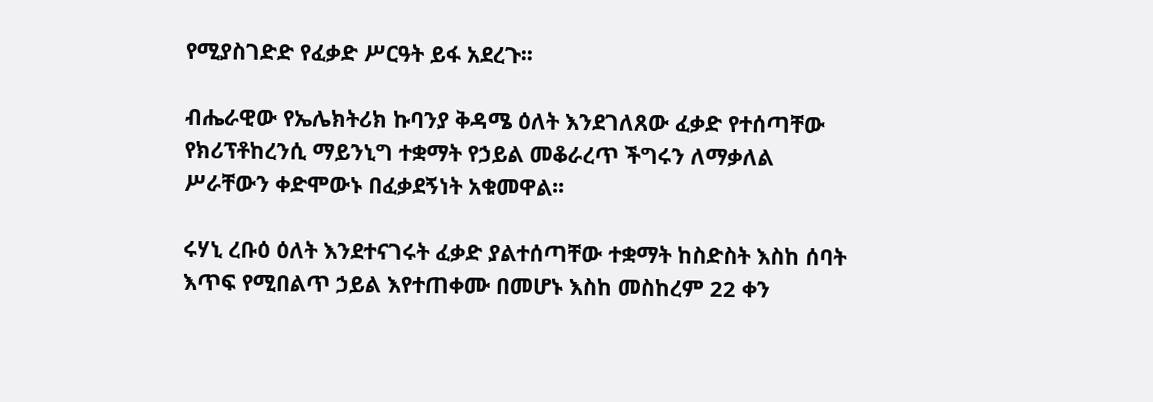የሚያስገድድ የፈቃድ ሥርዓት ይፋ አደረጉ፡፡

ብሔራዊው የኤሌክትሪክ ኩባንያ ቅዳሜ ዕለት እንደገለጸው ፈቃድ የተሰጣቸው የክሪፕቶከረንሲ ማይንኒግ ተቋማት የኃይል መቆራረጥ ችግሩን ለማቃለል ሥራቸውን ቀድሞውኑ በፈቃደኝነት አቁመዋል፡፡

ሩሃኒ ረቡዕ ዕለት እንደተናገሩት ፈቃድ ያልተሰጣቸው ተቋማት ከስድስት እስከ ሰባት እጥፍ የሚበልጥ ኃይል እየተጠቀሙ በመሆኑ እስከ መስከረም 22 ቀን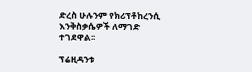ድረስ ሁሉንም የክሪፕቶከረንሲ እንቅስቃሴዎች ለማገድ ተገደዋል፡፡

ፕሬዚዳንቱ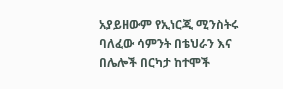አያይዘውም የኢነርጂ ሚንስትሩ ባለፈው ሳምንት በቴህራን እና በሌሎች በርካታ ከተሞች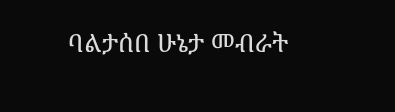ባልታሰበ ሁኔታ መብራት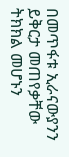በመጥፋቱ ኢራናውያንን ይቅርታ መጠየቃቸው ትክክል መሆኑን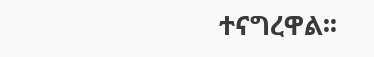ተናግረዋል፡፡